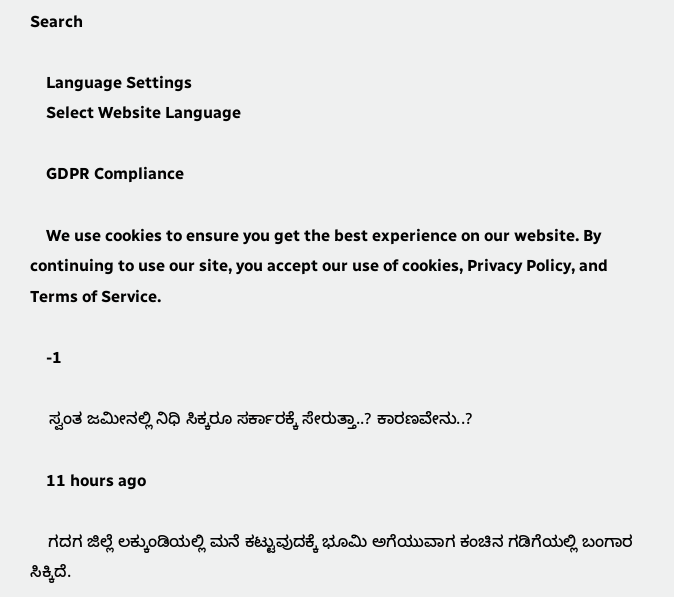Search

    Language Settings
    Select Website Language

    GDPR Compliance

    We use cookies to ensure you get the best experience on our website. By continuing to use our site, you accept our use of cookies, Privacy Policy, and Terms of Service.

    -1

    ಸ್ವಂತ ಜಮೀನಲ್ಲಿ ನಿಧಿ ಸಿಕ್ಕರೂ ಸರ್ಕಾರಕ್ಕೆ ಸೇರುತ್ತಾ..? ಕಾರಣವೇನು..?

    11 hours ago

    ಗದಗ ಜಿಲ್ಲೆ ಲಕ್ಕುಂಡಿಯಲ್ಲಿ ಮನೆ ಕಟ್ಟುವುದಕ್ಕೆ ಭೂಮಿ ಅಗೆಯುವಾಗ ಕಂಚಿನ ಗಡಿಗೆಯಲ್ಲಿ ಬಂಗಾರ ಸಿಕ್ಕಿದೆ.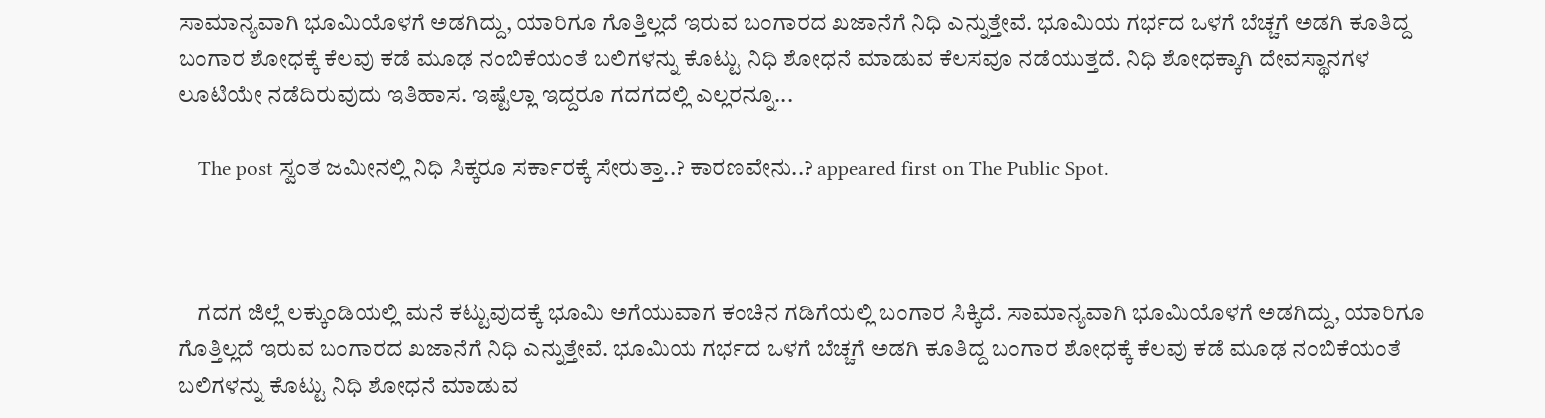ಸಾಮಾನ್ಯವಾಗಿ ಭೂಮಿಯೊಳಗೆ ಅಡಗಿದ್ದು, ಯಾರಿಗೂ ಗೊತ್ತಿಲ್ಲದೆ ಇರುವ ಬಂಗಾರದ ಖಜಾನೆಗೆ ನಿಧಿ ಎನ್ನುತ್ತೇವೆ. ಭೂಮಿಯ ಗರ್ಭದ ಒಳಗೆ ಬೆಚ್ಚಗೆ ಅಡಗಿ ಕೂತಿದ್ದ ಬಂಗಾರ ಶೋಧಕ್ಕೆ ಕೆಲವು ಕಡೆ ಮೂಢ ನಂಬಿಕೆಯಂತೆ ಬಲಿಗಳನ್ನು ಕೊಟ್ಟು ನಿಧಿ ಶೋಧನೆ ಮಾಡುವ ಕೆಲಸವೂ ನಡೆಯುತ್ತದೆ. ನಿಧಿ ಶೋಧಕ್ಕಾಗಿ ದೇವಸ್ಥಾನಗಳ ಲೂಟಿಯೇ ನಡೆದಿರುವುದು ಇತಿಹಾಸ. ಇಷ್ಟೆಲ್ಲಾ ಇದ್ದರೂ ಗದಗದಲ್ಲಿ ಎಲ್ಲರನ್ನೂ...

    The post ಸ್ವಂತ ಜಮೀನಲ್ಲಿ ನಿಧಿ ಸಿಕ್ಕರೂ ಸರ್ಕಾರಕ್ಕೆ ಸೇರುತ್ತಾ..? ಕಾರಣವೇನು..? appeared first on The Public Spot.



    ಗದಗ ಜಿಲ್ಲೆ ಲಕ್ಕುಂಡಿಯಲ್ಲಿ ಮನೆ ಕಟ್ಟುವುದಕ್ಕೆ ಭೂಮಿ ಅಗೆಯುವಾಗ ಕಂಚಿನ ಗಡಿಗೆಯಲ್ಲಿ ಬಂಗಾರ ಸಿಕ್ಕಿದೆ. ಸಾಮಾನ್ಯವಾಗಿ ಭೂಮಿಯೊಳಗೆ ಅಡಗಿದ್ದು, ಯಾರಿಗೂ ಗೊತ್ತಿಲ್ಲದೆ ಇರುವ ಬಂಗಾರದ ಖಜಾನೆಗೆ ನಿಧಿ ಎನ್ನುತ್ತೇವೆ. ಭೂಮಿಯ ಗರ್ಭದ ಒಳಗೆ ಬೆಚ್ಚಗೆ ಅಡಗಿ ಕೂತಿದ್ದ ಬಂಗಾರ ಶೋಧಕ್ಕೆ ಕೆಲವು ಕಡೆ ಮೂಢ ನಂಬಿಕೆಯಂತೆ ಬಲಿಗಳನ್ನು ಕೊಟ್ಟು ನಿಧಿ ಶೋಧನೆ ಮಾಡುವ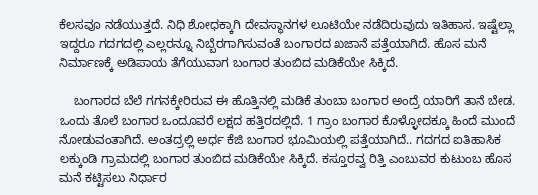ಕೆಲಸವೂ ನಡೆಯುತ್ತದೆ. ನಿಧಿ ಶೋಧಕ್ಕಾಗಿ ದೇವಸ್ಥಾನಗಳ ಲೂಟಿಯೇ ನಡೆದಿರುವುದು ಇತಿಹಾಸ. ಇಷ್ಟೆಲ್ಲಾ ಇದ್ದರೂ ಗದಗದಲ್ಲಿ ಎಲ್ಲರನ್ನೂ ನಿಬ್ಬೆರಗಾಗಿಸುವಂತೆ ಬಂಗಾರದ ಖಜಾನೆ ಪತ್ತೆಯಾಗಿದೆ. ಹೊಸ ಮನೆ ನಿರ್ಮಾಣಕ್ಕೆ ಅಡಿಪಾಯ ತೆಗೆಯುವಾಗ ಬಂಗಾರ ತುಂಬಿದ ಮಡಿಕೆಯೇ ಸಿಕ್ಕಿದೆ.

    ಬಂಗಾರದ ಬೆಲೆ ಗಗನಕ್ಕೇರಿರುವ ಈ ಹೊತ್ತಿನಲ್ಲಿ ಮಡಿಕೆ ತುಂಬಾ ಬಂಗಾರ ಅಂದ್ರೆ ಯಾರಿಗೆ ತಾನೆ ಬೇಡ. ಒಂದು ತೊಲೆ ಬಂಗಾರ ಒಂದೂವರೆ ಲಕ್ಷದ ಹತ್ತಿರದಲ್ಲಿದೆ. 1 ಗ್ರಾಂ ಬಂಗಾರ ಕೊಳ್ಳೋದಕ್ಕೂ ಹಿಂದೆ ಮುಂದೆ ನೋಡುವಂತಾಗಿದೆ. ಅಂತದ್ರಲ್ಲಿ ಅರ್ಧ ಕೆಜಿ ಬಂಗಾರ ಭೂಮಿಯಲ್ಲಿ ಪತ್ತೆಯಾಗಿದೆ.. ಗದಗದ ಐತಿಹಾಸಿಕ ಲಕ್ಕುಂಡಿ ಗ್ರಾಮದಲ್ಲಿ ಬಂಗಾರ ತುಂಬಿದ ಮಡಿಕೆಯೇ ಸಿಕ್ಕಿದೆ. ಕಸ್ತೂರವ್ವ ರಿತ್ತಿ ಎಂಬುವರ ಕುಟುಂಬ ಹೊಸ ಮನೆ ಕಟ್ಟಿಸಲು ನಿರ್ಧಾರ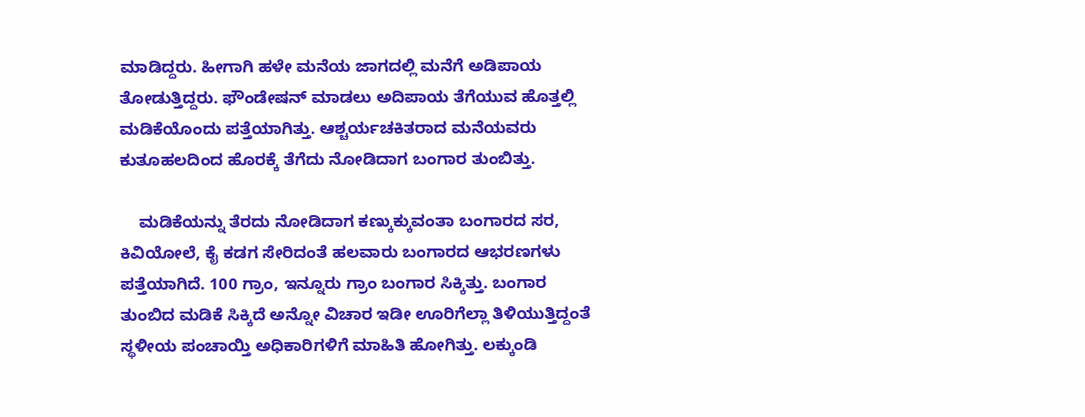ಮಾಡಿದ್ದರು. ಹೀಗಾಗಿ ಹಳೇ ಮನೆಯ ಜಾಗದಲ್ಲಿ ಮನೆಗೆ ಅಡಿಪಾಯ ತೋಡುತ್ತಿದ್ದರು. ಫೌಂಡೇಷನ್‌ ಮಾಡಲು ಅದಿಪಾಯ ತೆಗೆಯುವ ಹೊತ್ತಲ್ಲಿ ಮಡಿಕೆಯೊಂದು ಪತ್ತೆಯಾಗಿತ್ತು. ಆಶ್ಚರ್ಯಚಕಿತರಾದ ಮನೆಯವರು ಕುತೂಹಲದಿಂದ ಹೊರಕ್ಕೆ ತೆಗೆದು ನೋಡಿದಾಗ ಬಂಗಾರ ತುಂಬಿತ್ತು.

    ಮಡಿಕೆಯನ್ನು ತೆರದು ನೋಡಿದಾಗ ಕಣ್ಕುಕ್ಕುವಂತಾ ಬಂಗಾರದ ಸರ, ಕಿವಿಯೋಲೆ, ಕೈ ಕಡಗ ಸೇರಿದಂತೆ ಹಲವಾರು ಬಂಗಾರದ ಆಭರಣಗಳು ಪತ್ತೆಯಾಗಿದೆ. 100 ಗ್ರಾಂ, ಇನ್ನೂರು ಗ್ರಾಂ ಬಂಗಾರ ಸಿಕ್ಕಿತ್ತು. ಬಂಗಾರ ತುಂಬಿದ ಮಡಿಕೆ ಸಿಕ್ಕಿದೆ ಅನ್ನೋ ವಿಚಾರ ಇಡೀ ಊರಿಗೆಲ್ಲಾ ತಿಳಿಯುತ್ತಿದ್ದಂತೆ ಸ್ಥಳೀಯ ಪಂಚಾಯ್ತಿ ಅಧಿಕಾರಿಗಳಿಗೆ ಮಾಹಿತಿ ಹೋಗಿತ್ತು. ಲಕ್ಕುಂಡಿ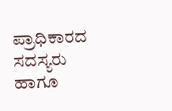ಪ್ರಾಧಿಕಾರದ ಸದಸ್ಯರು ಹಾಗೂ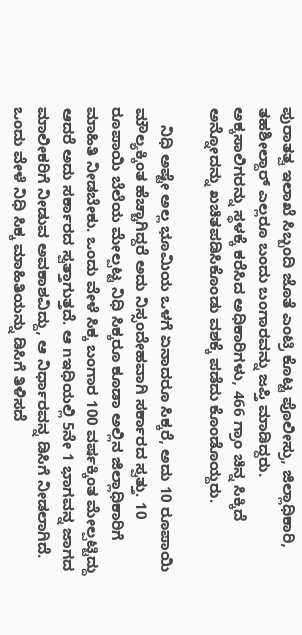ಪುರಾತತ್ವ ಇಲಾಖೆ ಸಿಬ್ಬಂದಿ ಜೊತೆ ಎಂಟ್ರಿ ಕೊಟ್ಟ ಪೊಲೀಸ್ರು, ಜಿಲ್ಲಾಧಿಕಾರಿ, ತಹಶೀಲ್ದಾರ್ ಎಲ್ಲರೂ ಬಂದು ಬಂಗಾರವನ್ನು ಜಪ್ತಿ ಮಾಡಿದ್ದರು. ಅಕ್ಕಸಾಲಿಗರನ್ನು ಸ್ಥಳಕ್ಕೆ ಕರೆಸಿದ ಅಧಿಕಾರಿಗಳು, 466 ಗ್ರಾಂ ಚಿನ್ನ ಸಿಕ್ಕಿದೆ ಅನ್ನೋದನ್ನು ಖಚಿತಪಡಿಸಿಕೊಂಡು ವಶಕ್ಕೆ ಪಡೆದು ಕೊಂಡೊಯ್ದರು.

    ನಿಧಿ ಅಷ್ಟೇ ಅಲ್ಲ ಭೂಮಿಯ ಒಳಗೆ ಏನಾದರೂ ಸಿಕ್ಕರೆ, ಅದು 10 ರೂಪಾಯಿ ಮೌಲ್ಯಕ್ಕಿಂತ ಹೆಚ್ಚಾಗಿದ್ದರೆ ಅದು ನಿಸ್ಸಂದೇಹವಾಗಿ ಸರ್ಕಾರದ ಸ್ವತ್ತು. 10 ರೂಪಾಯಿ ಬೆಲೆಯ ಮೇಲ್ಪಟ್ಟ ನಿಧಿ ಸಿಕ್ಕರೂ ಕೂಡಾ ಅಲ್ಲಿನ ಜಿಲ್ಲಾಧಿಕಾರಿಗೆ ಮಾಹಿತಿ ನೀಡಬೇಕು. ಒಂದು ವೇಳೆ ಸಿಕ್ಕ ಬಂಗಾರ 100 ವರ್ಷಕ್ಕಿಂತ ಮೇಲ್ಪಟ್ಟಿದ್ದು ಆದರೆ ಅದು ಸರ್ಕಾರದ ಸ್ವತ್ತಾಗುತ್ತದೆ. ಆ nಇಧಿಯಲ್ಲಿ 5ನೇ 1 ಭಾಗವನ್ನ ಜಾಗದ ಮಾಲೀಕರಿಗೆ ನೀಡುವ ಅವಕಾಶವಿದ್ದು, ಆ ನಿರ್ಧಾರವನ್ನ ಡಿಸಿಗೆ ನೀಡಲಾಗಿದೆ. ಒಂದು ವೇಳೆ ನಿಧಿ ಸಿಕ್ಕ ಮಾಹಿತಿಯನ್ನು ಡಿಸಿಗೆ ತಿಳಿಸದೆ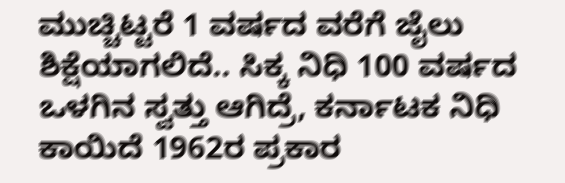ಮುಚ್ಚಿಟ್ಟರೆ 1 ವರ್ಷದ ವರೆಗೆ ಜೈಲು ಶಿಕ್ಷೆಯಾಗಲಿದೆ.. ಸಿಕ್ಕ ನಿಧಿ 100 ವರ್ಷದ ಒಳಗಿನ ಸ್ವತ್ತು ಆಗಿದ್ರೆ, ಕರ್ನಾಟಕ ನಿಧಿ ಕಾಯಿದೆ 1962ರ ಪ್ರಕಾರ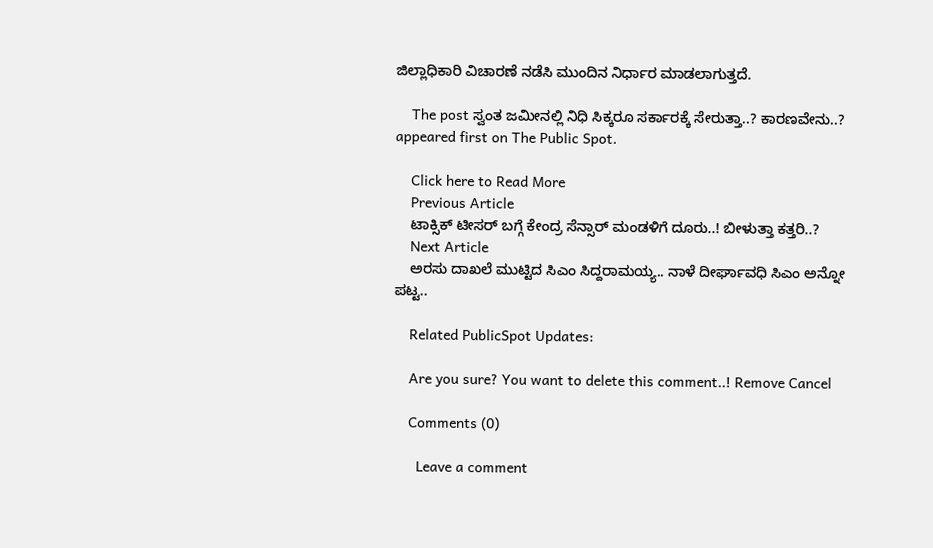ಜಿಲ್ಲಾಧಿಕಾರಿ ವಿಚಾರಣೆ ನಡೆಸಿ ಮುಂದಿನ ನಿರ್ಧಾರ ಮಾಡಲಾಗುತ್ತದೆ.

    The post ಸ್ವಂತ ಜಮೀನಲ್ಲಿ ನಿಧಿ ಸಿಕ್ಕರೂ ಸರ್ಕಾರಕ್ಕೆ ಸೇರುತ್ತಾ..? ಕಾರಣವೇನು..? appeared first on The Public Spot.

    Click here to Read More
    Previous Article
    ಟಾಕ್ಸಿಕ್ ಟೀಸರ್ ಬಗ್ಗೆ ಕೇಂದ್ರ ಸೆನ್ಸಾರ್ ಮಂಡಳಿಗೆ ದೂರು..! ಬೀಳುತ್ತಾ ಕತ್ತರಿ..?
    Next Article
    ಅರಸು ದಾಖಲೆ ಮುಟ್ಟಿದ ಸಿಎಂ ಸಿದ್ದರಾಮಯ್ಯ.. ನಾಳೆ ದೀರ್ಘಾವಧಿ ಸಿಎಂ ಅನ್ನೋ ಪಟ್ಟ..

    Related PublicSpot Updates:

    Are you sure? You want to delete this comment..! Remove Cancel

    Comments (0)

      Leave a comment